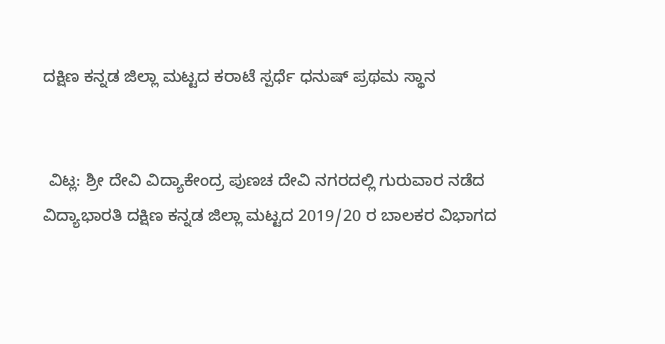ದಕ್ಷಿಣ ಕನ್ನಡ ಜಿಲ್ಲಾ ಮಟ್ಟದ ಕರಾಟೆ ಸ್ಪರ್ಧೆ ಧನುಷ್ ಪ್ರಥಮ ಸ್ಥಾನ


 ವಿಟ್ಲ: ಶ್ರೀ ದೇವಿ ವಿದ್ಯಾಕೇಂದ್ರ ಪುಣಚ ದೇವಿ ನಗರದಲ್ಲಿ ಗುರುವಾರ ನಡೆದ ವಿದ್ಯಾಭಾರತಿ ದಕ್ಷಿಣ ಕನ್ನಡ ಜಿಲ್ಲಾ ಮಟ್ಟದ 2019/20 ರ ಬಾಲಕರ ವಿಭಾಗದ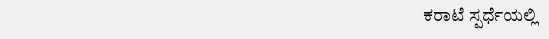ಕರಾಟೆ ಸ್ಪರ್ಧೆಯಲ್ಲಿ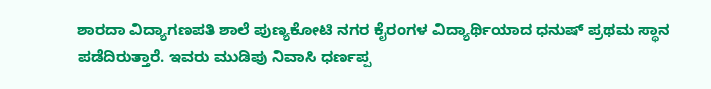ಶಾರದಾ ವಿದ್ಯಾಗಣಪತಿ ಶಾಲೆ ಪುಣ್ಯಕೋಟಿ ನಗರ ಕೈರಂಗಳ ವಿದ್ಯಾರ್ಥಿಯಾದ ಧನುಷ್ ಪ್ರಥಮ ಸ್ಥಾನ ಪಡೆದಿರುತ್ತಾರೆ. ಇವರು ಮುಡಿಪು ನಿವಾಸಿ ಧರ್ಣಪ್ಪ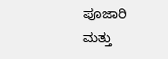ಪೂಜಾರಿ ಮತ್ತು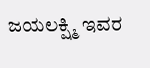ಜಯಲಕ್ಷ್ಮಿ ಇವರ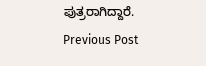ಪುತ್ರರಾಗಿದ್ದಾರೆ.
Previous Post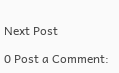Next Post

0 Post a Comment: